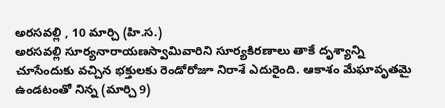అరసవల్లి , 10 మార్చి (హి.స.)
అరసవల్లి సూర్యనారాయణస్వామివారిని సూర్యకిరణాలు తాకే దృశ్యాన్ని చూసేందుకు వచ్చిన భక్తులకు రెండోరోజూ నిరాశే ఎదురైంది. ఆకాశం మేఘావృతమై ఉండటంతో నిన్న (మార్చి 9)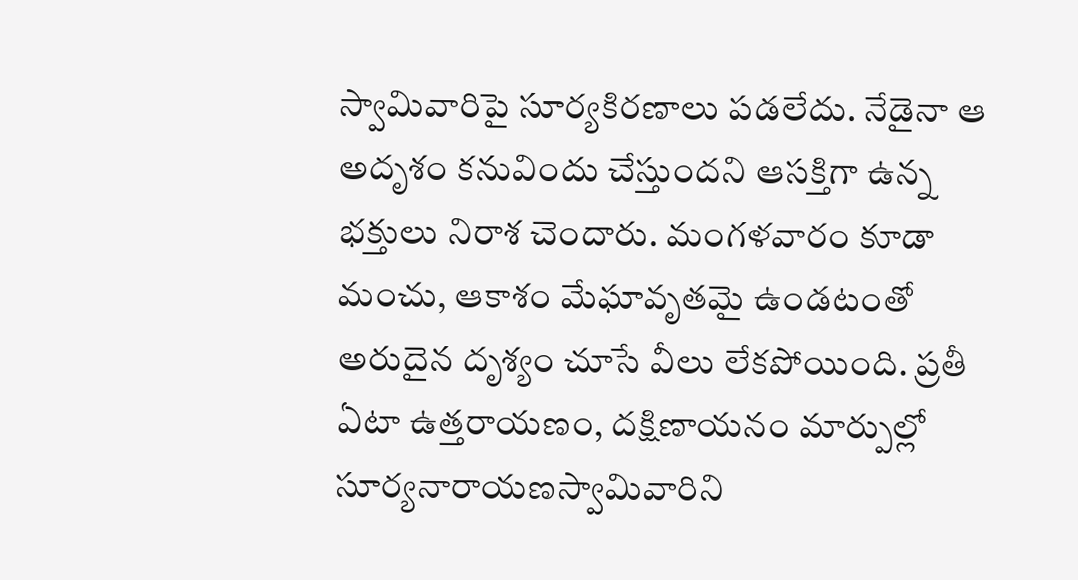స్వామివారిపై సూర్యకిరణాలు పడలేదు. నేడైనా ఆ అదృశం కనువిందు చేస్తుందని ఆసక్తిగా ఉన్న భక్తులు నిరాశ చెందారు. మంగళవారం కూడా మంచు, ఆకాశం మేఘావృతమై ఉండటంతో అరుదైన దృశ్యం చూసే వీలు లేకపోయింది. ప్రతీ ఏటా ఉత్తరాయణం, దక్షిణాయనం మార్పుల్లో సూర్యనారాయణస్వామివారిని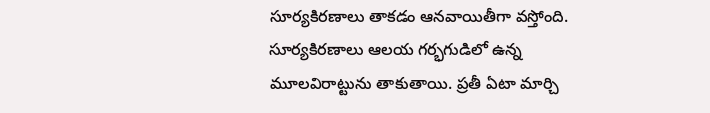సూర్యకిరణాలు తాకడం ఆనవాయితీగా వస్తోంది. సూర్యకిరణాలు ఆలయ గర్భగుడిలో ఉన్న మూలవిరాట్టును తాకుతాయి. ప్రతీ ఏటా మార్చి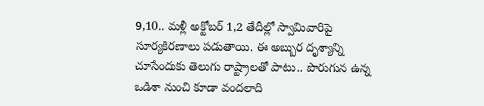9,10.. మళ్లీ అక్టోబర్ 1,2 తేదీల్లో స్వామివారిపై సూర్యకిరణాలు పడుతాయి. ఈ అబ్బుర దృశ్యాన్ని చూసేందుకు తెలుగు రాష్ట్రాలతో పాటు.. పొరుగున ఉన్న ఒడిశా నుంచి కూడా వందలాది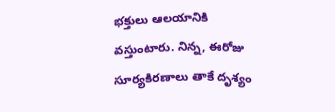భక్తులు ఆలయానికి వస్తుంటారు. నిన్న, ఈరోజు సూర్యకిరణాలు తాకే దృశ్యం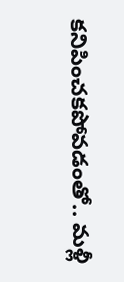కనిపించకపోవడంతో.. మళ్లీ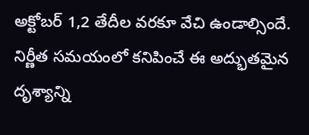అక్టోబర్ 1,2 తేదీల వరకూ వేచి ఉండాల్సిందే. నిర్ణీత సమయంలో కనిపించే ఈ అద్భుతమైన దృశ్యాన్ని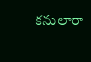కనులారా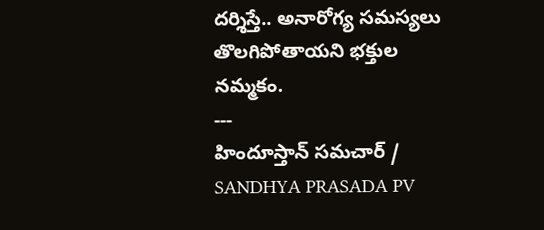దర్శిస్తే.. అనారోగ్య సమస్యలు తొలగిపోతాయని భక్తుల నమ్మకం.
---
హిందూస్తాన్ సమచార్ / SANDHYA PRASADA PV